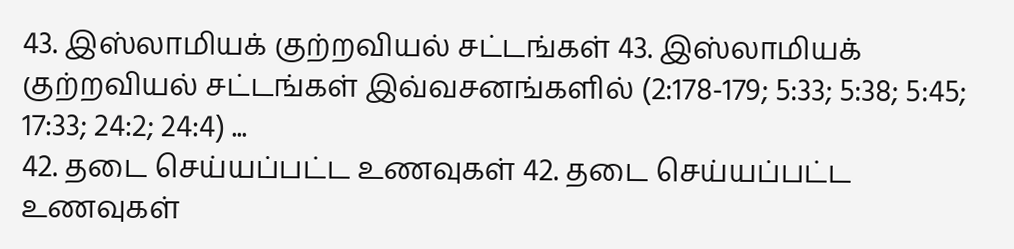43. இஸ்லாமியக் குற்றவியல் சட்டங்கள் 43. இஸ்லாமியக் குற்றவியல் சட்டங்கள் இவ்வசனங்களில் (2:178-179; 5:33; 5:38; 5:45; 17:33; 24:2; 24:4) ...
42. தடை செய்யப்பட்ட உணவுகள் 42. தடை செய்யப்பட்ட உணவுகள்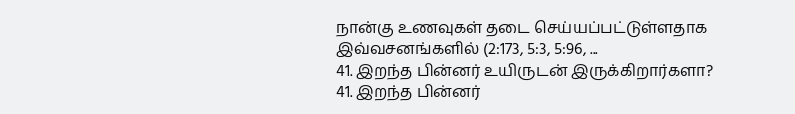நான்கு உணவுகள் தடை செய்யப்பட்டுள்ளதாக இவ்வசனங்களில் (2:173, 5:3, 5:96, ...
41. இறந்த பின்னர் உயிருடன் இருக்கிறார்களா? 41. இறந்த பின்னர்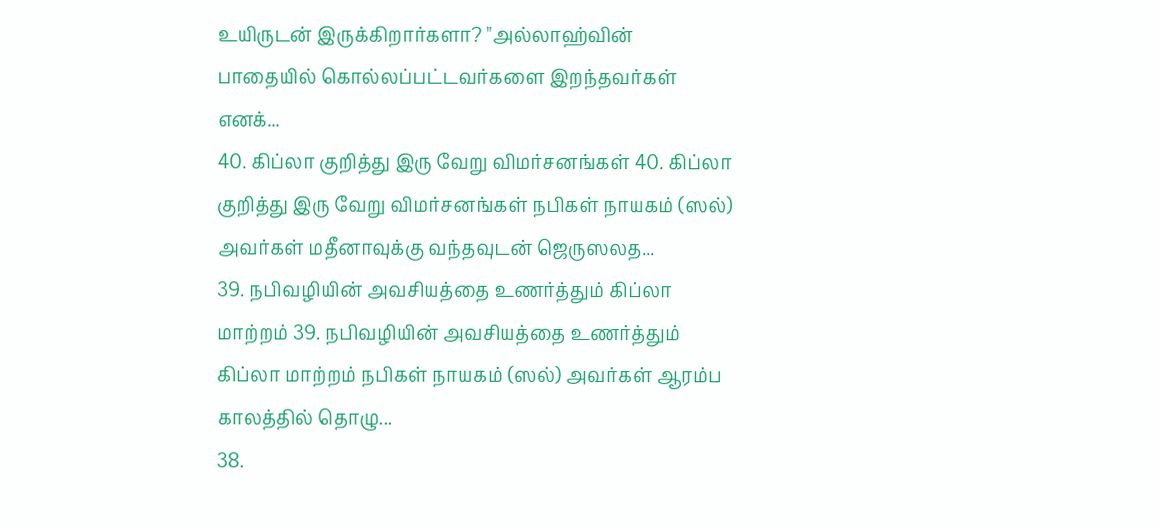உயிருடன் இருக்கிறார்களா? "அல்லாஹ்வின் பாதையில் கொல்லப்பட்டவர்களை இறந்தவர்கள் எனக்...
40. கிப்லா குறித்து இரு வேறு விமர்சனங்கள் 40. கிப்லா குறித்து இரு வேறு விமர்சனங்கள் நபிகள் நாயகம் (ஸல்) அவர்கள் மதீனாவுக்கு வந்தவுடன் ஜெருஸலத...
39. நபிவழியின் அவசியத்தை உணர்த்தும் கிப்லா மாற்றம் 39. நபிவழியின் அவசியத்தை உணர்த்தும் கிப்லா மாற்றம் நபிகள் நாயகம் (ஸல்) அவர்கள் ஆரம்ப காலத்தில் தொழு...
38.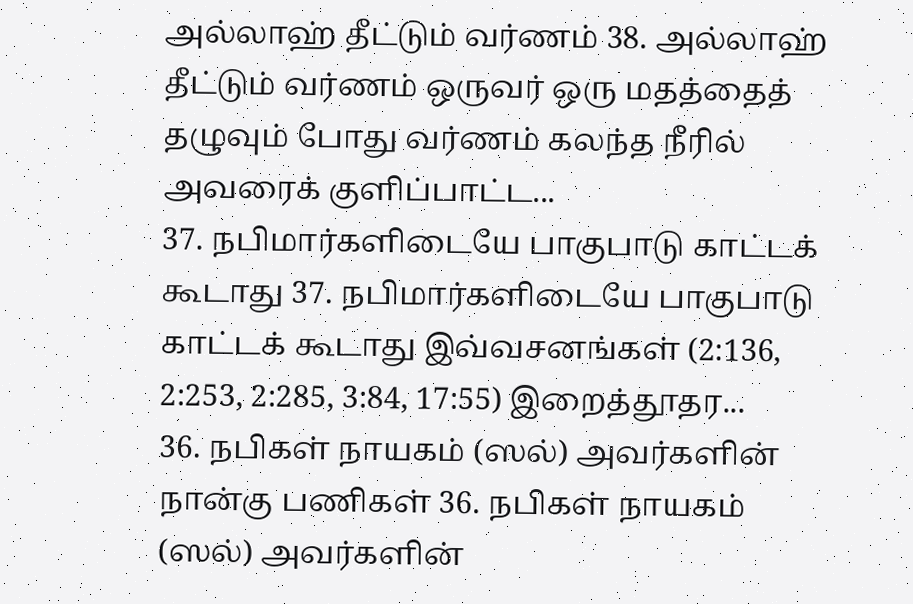அல்லாஹ் தீட்டும் வர்ணம் 38. அல்லாஹ் தீட்டும் வர்ணம் ஒருவர் ஒரு மதத்தைத் தழுவும் போது வர்ணம் கலந்த நீரில் அவரைக் குளிப்பாட்ட...
37. நபிமார்களிடையே பாகுபாடு காட்டக் கூடாது 37. நபிமார்களிடையே பாகுபாடு காட்டக் கூடாது இவ்வசனங்கள் (2:136, 2:253, 2:285, 3:84, 17:55) இறைத்தூதர...
36. நபிகள் நாயகம் (ஸல்) அவர்களின் நான்கு பணிகள் 36. நபிகள் நாயகம் (ஸல்) அவர்களின்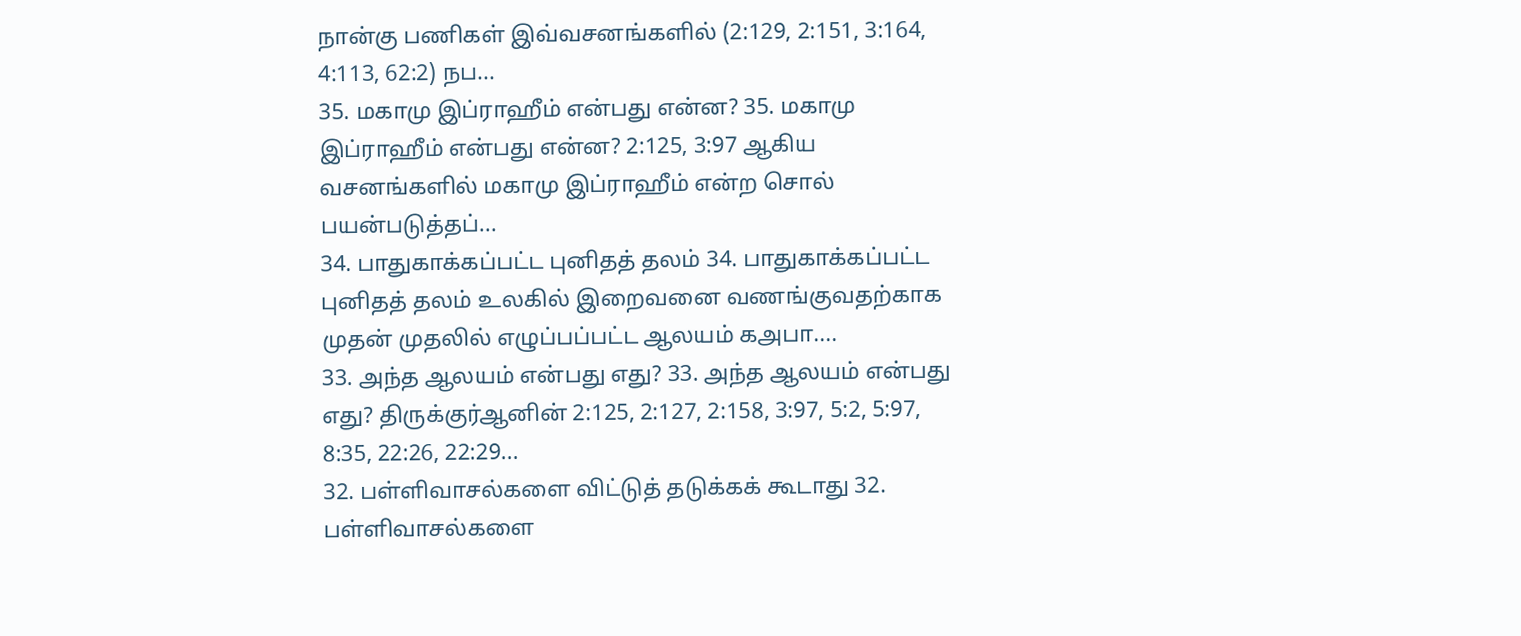நான்கு பணிகள் இவ்வசனங்களில் (2:129, 2:151, 3:164, 4:113, 62:2) நப...
35. மகாமு இப்ராஹீம் என்பது என்ன? 35. மகாமு இப்ராஹீம் என்பது என்ன? 2:125, 3:97 ஆகிய வசனங்களில் மகாமு இப்ராஹீம் என்ற சொல் பயன்படுத்தப்...
34. பாதுகாக்கப்பட்ட புனிதத் தலம் 34. பாதுகாக்கப்பட்ட புனிதத் தலம் உலகில் இறைவனை வணங்குவதற்காக முதன் முதலில் எழுப்பப்பட்ட ஆலயம் கஅபா....
33. அந்த ஆலயம் என்பது எது? 33. அந்த ஆலயம் என்பது எது? திருக்குர்ஆனின் 2:125, 2:127, 2:158, 3:97, 5:2, 5:97, 8:35, 22:26, 22:29...
32. பள்ளிவாசல்களை விட்டுத் தடுக்கக் கூடாது 32. பள்ளிவாசல்களை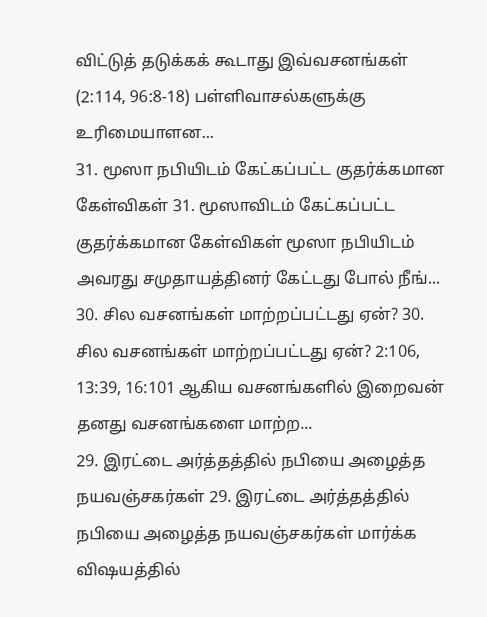விட்டுத் தடுக்கக் கூடாது இவ்வசனங்கள் (2:114, 96:8-18) பள்ளிவாசல்களுக்கு உரிமையாளன...
31. மூஸா நபியிடம் கேட்கப்பட்ட குதர்க்கமான கேள்விகள் 31. மூஸாவிடம் கேட்கப்பட்ட குதர்க்கமான கேள்விகள் மூஸா நபியிடம் அவரது சமுதாயத்தினர் கேட்டது போல் நீங்...
30. சில வசனங்கள் மாற்றப்பட்டது ஏன்? 30. சில வசனங்கள் மாற்றப்பட்டது ஏன்? 2:106, 13:39, 16:101 ஆகிய வசனங்களில் இறைவன் தனது வசனங்களை மாற்ற...
29. இரட்டை அர்த்தத்தில் நபியை அழைத்த நயவஞ்சகர்கள் 29. இரட்டை அர்த்தத்தில் நபியை அழைத்த நயவஞ்சகர்கள் மார்க்க விஷயத்தில்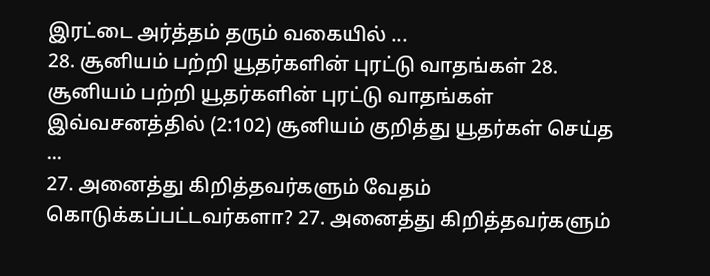இரட்டை அர்த்தம் தரும் வகையில் ...
28. சூனியம் பற்றி யூதர்களின் புரட்டு வாதங்கள் 28. சூனியம் பற்றி யூதர்களின் புரட்டு வாதங்கள் இவ்வசனத்தில் (2:102) சூனியம் குறித்து யூதர்கள் செய்த ...
27. அனைத்து கிறித்தவர்களும் வேதம் கொடுக்கப்பட்டவர்களா? 27. அனைத்து கிறித்தவர்களும்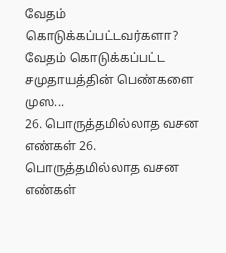வேதம் கொடுக்கப்பட்டவர்களா? வேதம் கொடுக்கப்பட்ட சமுதாயத்தின் பெண்களை முஸ...
26. பொருத்தமில்லாத வசன எண்கள் 26. பொருத்தமில்லாத வசன எண்கள்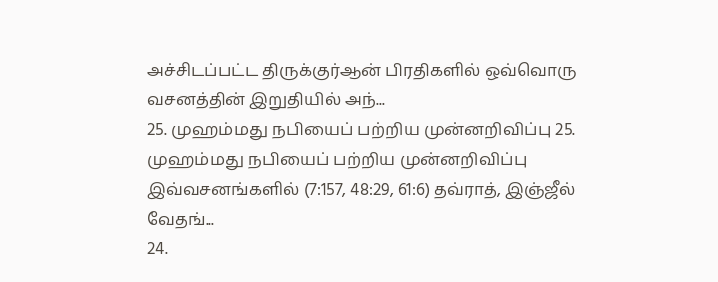அச்சிடப்பட்ட திருக்குர்ஆன் பிரதிகளில் ஒவ்வொரு வசனத்தின் இறுதியில் அந்...
25. முஹம்மது நபியைப் பற்றிய முன்னறிவிப்பு 25. முஹம்மது நபியைப் பற்றிய முன்னறிவிப்பு இவ்வசனங்களில் (7:157, 48:29, 61:6) தவ்ராத், இஞ்ஜீல் வேதங்...
24.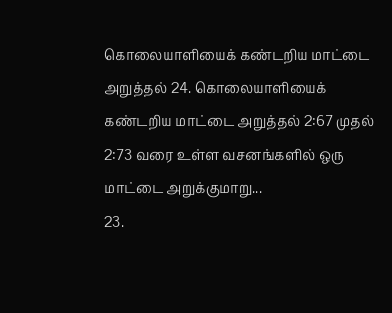கொலையாளியைக் கண்டறிய மாட்டை அறுத்தல் 24. கொலையாளியைக் கண்டறிய மாட்டை அறுத்தல் 2:67 முதல் 2:73 வரை உள்ள வசனங்களில் ஒரு மாட்டை அறுக்குமாறு...
23.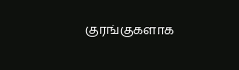குரங்குகளாக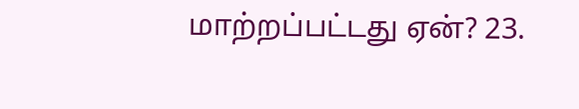மாற்றப்பட்டது ஏன்? 23.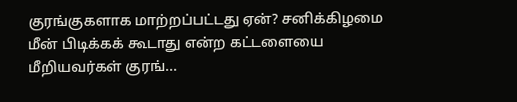குரங்குகளாக மாற்றப்பட்டது ஏன்? சனிக்கிழமை மீன் பிடிக்கக் கூடாது என்ற கட்டளையை மீறியவர்கள் குரங்...